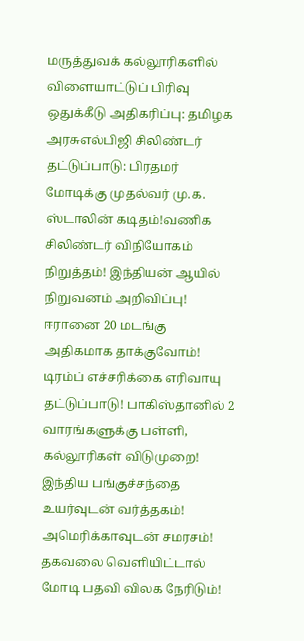மருத்துவக் கல்லூரிகளில் விளையாட்டுப் பிரிவு ஒதுக்கீடு அதிகரிப்பு: தமிழக அரசுஎல்பிஜி சிலிண்டர் தட்டுப்பாடு: பிரதமர் மோடிக்கு முதல்வர் மு.க. ஸ்டாலின் கடிதம்!வணிக சிலிண்டர் விநியோகம் நிறுத்தம்! இந்தியன் ஆயில் நிறுவனம் அறிவிப்பு! ஈரானை 20 மடங்கு அதிகமாக தாக்குவோம்! டிரம்ப் எச்சரிக்கை எரிவாயு தட்டுப்பாடு! பாகிஸ்தானில் 2 வாரங்களுக்கு பள்ளி, கல்லூரிகள் விடுமுறை! இந்திய பங்குச்சந்தை உயர்வுடன் வர்த்தகம்! அமெரிக்காவுடன் சமரசம்! தகவலை வெளியிட்டால் மோடி பதவி விலக நேரிடும்!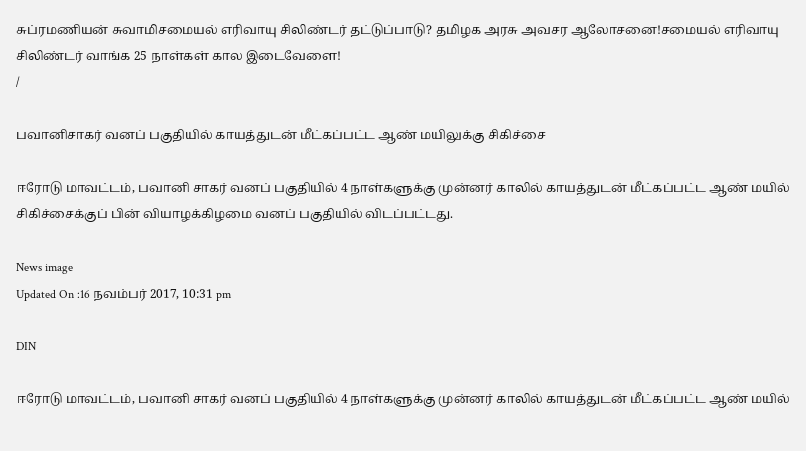சுப்ரமணியன் சுவாமிசமையல் எரிவாயு சிலிண்டர் தட்டுப்பாடு? தமிழக அரசு அவசர ஆலோசனை!சமையல் எரிவாயு சிலிண்டர் வாங்க 25 நாள்கள் கால இடைவேளை!
/

பவானிசாகர் வனப் பகுதியில் காயத்துடன் மீட்கப்பட்ட ஆண் மயிலுக்கு சிகிச்சை

ஈரோடு மாவட்டம், பவானி சாகர் வனப் பகுதியில் 4 நாள்களுக்கு முன்னர் காலில் காயத்துடன் மீட்கப்பட்ட ஆண் மயில் சிகிச்சைக்குப் பின் வியாழக்கிழமை வனப் பகுதியில் விடப்பட்டது.

News image
Updated On :16 நவம்பர் 2017, 10:31 pm

DIN

ஈரோடு மாவட்டம், பவானி சாகர் வனப் பகுதியில் 4 நாள்களுக்கு முன்னர் காலில் காயத்துடன் மீட்கப்பட்ட ஆண் மயில்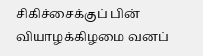சிகிச்சைக்குப் பின் வியாழக்கிழமை வனப்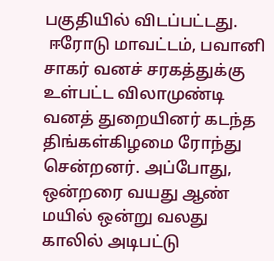பகுதியில் விடப்பட்டது.
 ஈரோடு மாவட்டம், பவானி சாகர் வனச் சரகத்துக்கு உள்பட்ட விலாமுண்டி வனத் துறையினர் கடந்த திங்கள்கிழமை ரோந்து சென்றனர். அப்போது, ஒன்றரை வயது ஆண் மயில் ஒன்று வலது  காலில் அடிபட்டு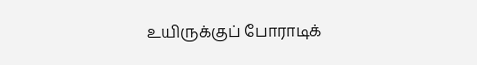உயிருக்குப் போராடிக்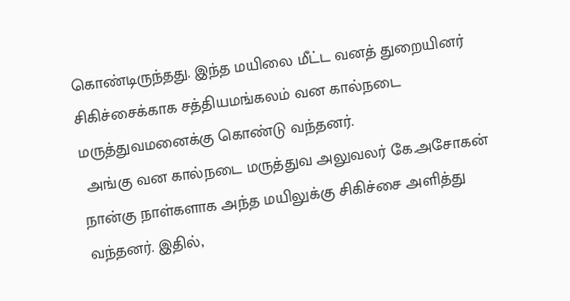கொண்டிருந்தது. இந்த மயிலை மீட்ட வனத் துறையினர் சிகிச்சைக்காக சத்தியமங்கலம் வன கால்நடை மருத்துவமனைக்கு கொண்டு வந்தனர்.
 அங்கு வன கால்நடை மருத்துவ அலுவலர் கே.அசோகன்  நான்கு நாள்களாக அந்த மயிலுக்கு சிகிச்சை அளித்து வந்தனர். இதில்,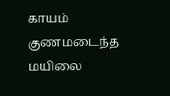காயம் குணமடைந்த  மயிலை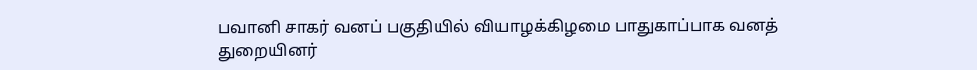பவானி சாகர் வனப் பகுதியில் வியாழக்கிழமை பாதுகாப்பாக வனத் துறையினர்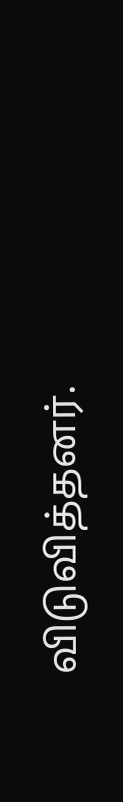விடுவித்தனர்.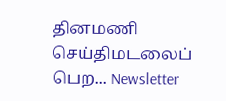தினமணி செய்திமடலைப் பெற... Newsletter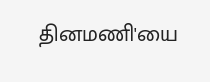தினமணி'யை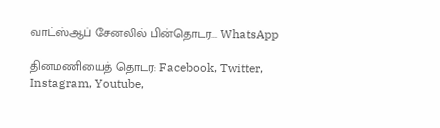வாட்ஸ்ஆப் சேனலில் பின்தொடர... WhatsApp

தினமணியைத் தொடர: Facebook, Twitter, Instagram, Youtube,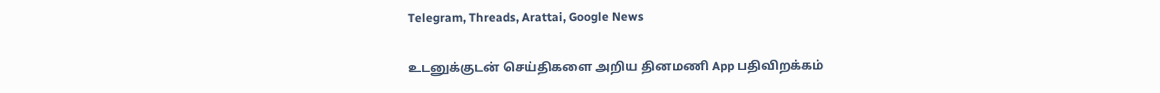Telegram, Threads, Arattai, Google News

உடனுக்குடன் செய்திகளை அறிய தினமணி App பதிவிறக்கம்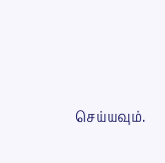செய்யவும்.